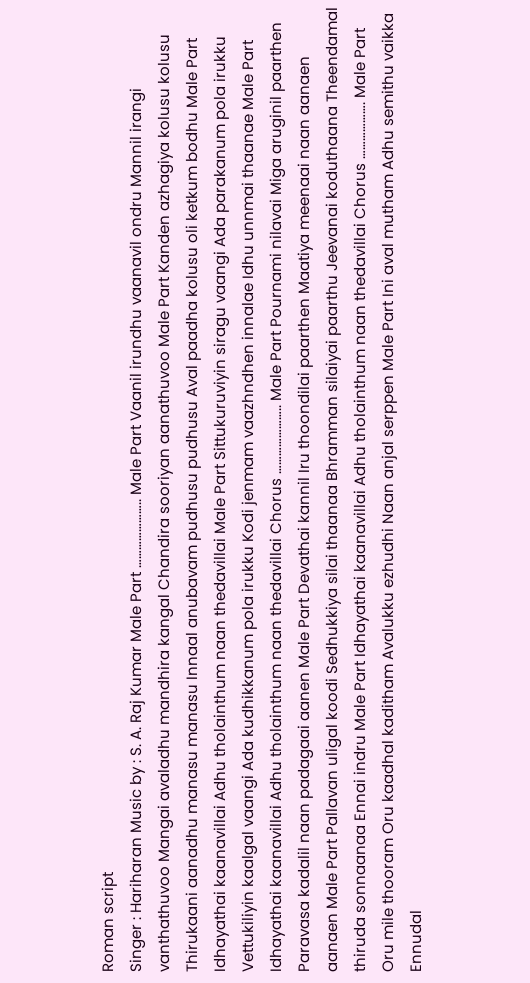Roman script
Singer : Hariharan Music by : S. A. Raj Kumar Male Part ………………….. Male Part Vaanil irundhu vaanavil ondru Mannil irangi vanthathuvoo Mangai avaladhu mandhira kangal Chandira sooriyan aanathuvoo Male Part Kanden azhagiya kolusu kolusu Thirukaani aanadhu manasu manasu Innaal anubavam pudhusu pudhusu Aval paadha kolusu oli ketkum bodhu Male Part Idhayathai kaanavillai Adhu tholainthum naan thedavillai Male Part Sittukuruviyin siragu vaangi Ada parakanum pola irukku Vettukiliyin kaalgal vaangi Ada kudhikkanum pola irukku Kodi jenmam vaazhndhen innalae Idhu unnmai thaanae Male Part Idhayathai kaanavillai Adhu tholainthum naan thedavillai Chorus ………………….. Male Part Pournami nilavai Miga aruginil paarthen Paravasa kadalil naan padagaai aanen Male Part Devathai kannil Iru thoondilai paarthen Maatiya meenaai naan aanaen aanaen Male Part Pallavan uligal koodi Sedhukkiya silai thaanaa Bhramman silaiyai paarthu Jeevanai koduthaana Theendamal thiruda sonnaanaa Ennai indru Male Part Idhayathai kaanavillai Adhu tholainthum naan thedavillai Chorus ………………. Male Part Oru mile thooram Oru kaadhal kaditham Avalukku ezhudhi Naan anjal serppen Male Part Ini aval mutham Adhu semithu vaikka Ennudal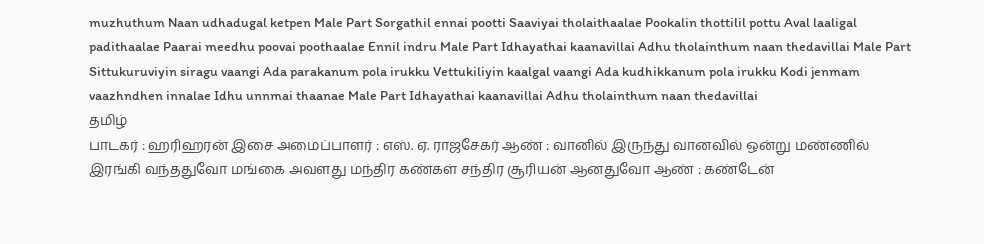muzhuthum Naan udhadugal ketpen Male Part Sorgathil ennai pootti Saaviyai tholaithaalae Pookalin thottilil pottu Aval laaligal padithaalae Paarai meedhu poovai poothaalae Ennil indru Male Part Idhayathai kaanavillai Adhu tholainthum naan thedavillai Male Part Sittukuruviyin siragu vaangi Ada parakanum pola irukku Vettukiliyin kaalgal vaangi Ada kudhikkanum pola irukku Kodi jenmam vaazhndhen innalae Idhu unnmai thaanae Male Part Idhayathai kaanavillai Adhu tholainthum naan thedavillai
தமிழ்
பாடகர் : ஹரிஹரன் இசை அமைப்பாளர் : எஸ். ஏ. ராஜசேகர் ஆண் : வானில் இருந்து வானவில் ஒன்று மண்ணில் இரங்கி வந்ததுவோ மங்கை அவளது மந்திர கண்கள் சந்திர சூரியன் ஆனதுவோ ஆண் : கண்டேன்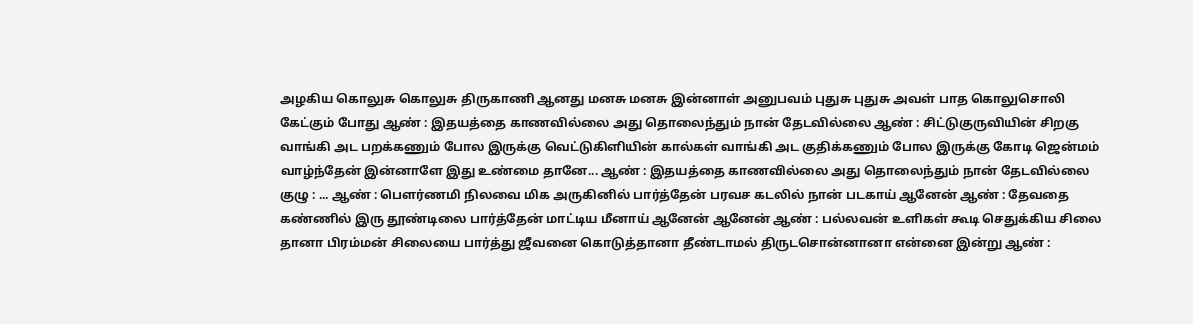அழகிய கொலுசு கொலுசு திருகாணி ஆனது மனசு மனசு இன்னாள் அனுபவம் புதுசு புதுசு அவள் பாத கொலுசொலி கேட்கும் போது ஆண் : இதயத்தை காணவில்லை அது தொலைந்தும் நான் தேடவில்லை ஆண் : சிட்டுகுருவியின் சிறகு வாங்கி அட பறக்கணும் போல இருக்கு வெட்டுகிளியின் கால்கள் வாங்கி அட குதிக்கணும் போல இருக்கு கோடி ஜென்மம் வாழ்ந்தேன் இன்னாளே இது உண்மை தானே... ஆண் : இதயத்தை காணவில்லை அது தொலைந்தும் நான் தேடவில்லை குழு : ... ஆண் : பௌர்ணமி நிலவை மிக அருகினில் பார்த்தேன் பரவச கடலில் நான் படகாய் ஆனேன் ஆண் : தேவதை கண்ணில் இரு தூண்டிலை பார்த்தேன் மாட்டிய மீனாய் ஆனேன் ஆனேன் ஆண் : பல்லவன் உளிகள் கூடி செதுக்கிய சிலை தானா பிரம்மன் சிலையை பார்த்து ஜீவனை கொடுத்தானா தீண்டாமல் திருடசொன்னானா என்னை இன்று ஆண் :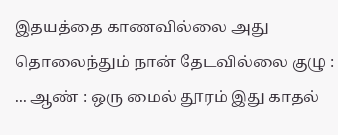இதயத்தை காணவில்லை அது தொலைந்தும் நான் தேடவில்லை குழு : ... ஆண் : ஒரு மைல் தூரம் இது காதல்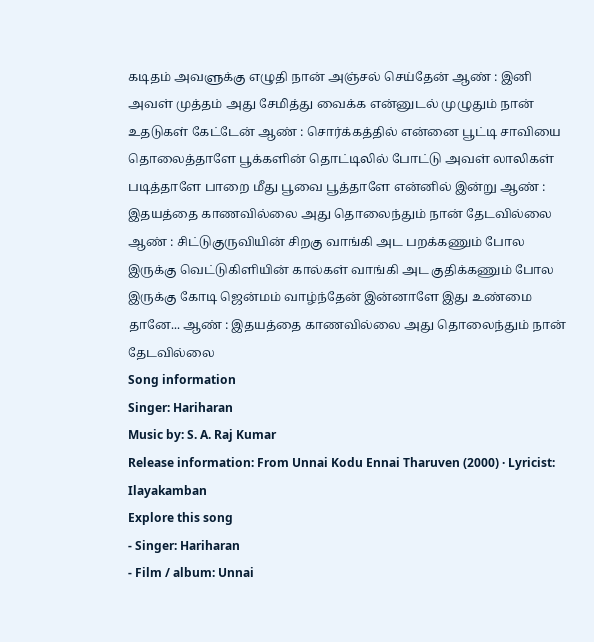கடிதம் அவளுக்கு எழுதி நான் அஞ்சல் செய்தேன் ஆண் : இனி அவள் முத்தம் அது சேமித்து வைக்க என்னுடல் முழுதும் நான் உதடுகள் கேட்டேன் ஆண் : சொர்க்கத்தில் என்னை பூட்டி சாவியை தொலைத்தாளே பூக்களின் தொட்டிலில் போட்டு அவள் லாலிகள் படித்தாளே பாறை மீது பூவை பூத்தாளே என்னில் இன்று ஆண் : இதயத்தை காணவில்லை அது தொலைந்தும் நான் தேடவில்லை ஆண் : சிட்டுகுருவியின் சிறகு வாங்கி அட பறக்கணும் போல இருக்கு வெட்டுகிளியின் கால்கள் வாங்கி அட குதிக்கணும் போல இருக்கு கோடி ஜென்மம் வாழ்ந்தேன் இன்னாளே இது உண்மை தானே... ஆண் : இதயத்தை காணவில்லை அது தொலைந்தும் நான் தேடவில்லை
Song information
Singer: Hariharan
Music by: S. A. Raj Kumar
Release information: From Unnai Kodu Ennai Tharuven (2000) · Lyricist: Ilayakamban
Explore this song
- Singer: Hariharan
- Film / album: Unnai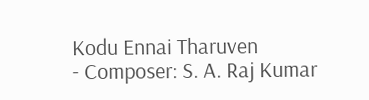Kodu Ennai Tharuven
- Composer: S. A. Raj Kumar